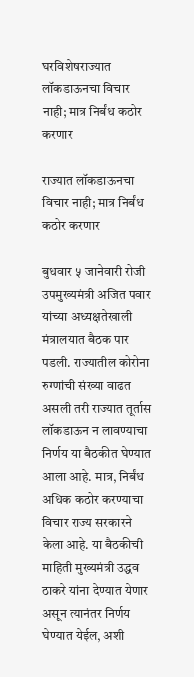घरविशेषराज्यात लॉकडाऊनचा विचार नाही; मात्र निर्बंध कठोर करणार

राज्यात लॉकडाऊनचा विचार नाही; मात्र निर्बंध कठोर करणार

बुधवार ५ जानेवारी रोजी उपमुख्यमंत्री अजित पवार यांच्या अध्यक्षतेखाली मंत्रालयात बैठक पार पडली. राज्यातील कोरोना रुग्णांची संख्या वाढत असली तरी राज्यात तूर्तास लॉकडाऊन न लावण्याचा निर्णय या बैठकीत घेण्यात आला आहे. मात्र, निर्बंध अधिक कठोर करण्याचा विचार राज्य सरकारने केला आहे. या बैठकीची माहिती मुख्यमंत्री उद्धव ठाकरे यांना देण्यात येणार असून त्यानंतर निर्णय घेण्यात येईल, अशी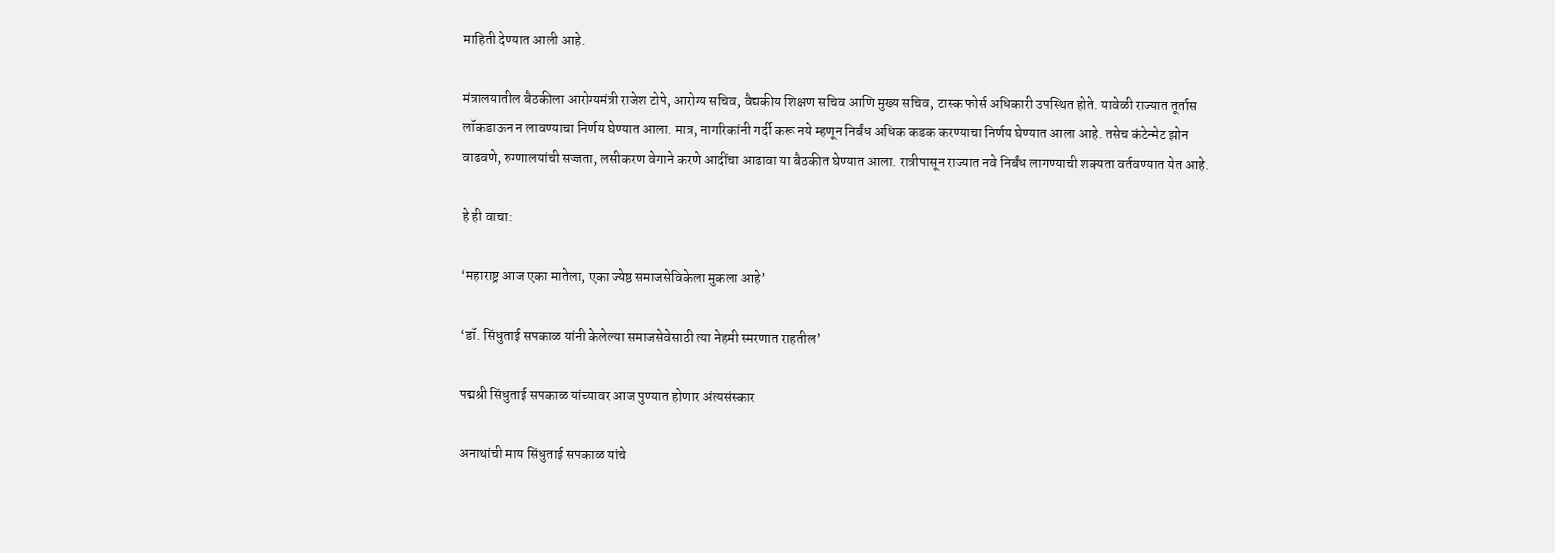माहिती देण्यात आली आहे.

मंत्रालयातील बैठकीला आरोग्यमंत्री राजेश टोपे, आरोग्य सचिव, वैद्यकीय शिक्षण सचिव आणि मुख्य सचिव, टास्क फोर्स अधिकारी उपस्थित होते. यावेळी राज्यात तूर्तास लॉकडाऊन न लावण्याचा निर्णय घेण्यात आला. मात्र, नागरिकांनी गर्दी करू नये म्हणून निर्बंध अधिक कडक करण्याचा निर्णय घेण्यात आला आहे. तसेच कंटेन्मेट झोन वाढवणे, रुग्णालयांची सज्जता, लसीकरण वेगाने करणे आदींचा आढावा या बैठकीत घेण्यात आला. रात्रीपासून राज्यात नवे निर्बंध लागण्याची शक्यता वर्तवण्यात येत आहे.

हे ही वाचा:

‘महाराष्ट्र आज एका मातेला, एका ज्येष्ठ समाजसेविकेला मुकला आहे’

‘डॉ. सिंधुताई सपकाळ यांनी केलेल्या समाजसेवेसाठी त्या नेहमी स्मरणात राहतील’

पद्मश्री सिंधुताई सपकाळ यांच्यावर आज पुण्यात होणार अंत्यसंस्कार

अनाथांची माय सिंधुताई सपकाळ यांचे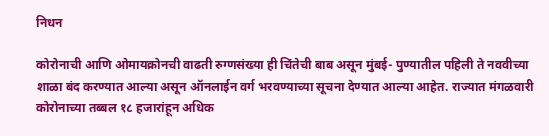निधन

कोरोनाची आणि ओमायक्रोनची वाढती रुग्णसंख्या ही चिंतेची बाब असून मुंबई- पुण्यातील पहिली ते नववीच्या शाळा बंद करण्यात आल्या असून ऑनलाईन वर्ग भरवण्याच्या सूचना देण्यात आल्या आहेत. राज्यात मंगळवारी कोरोनाच्या तब्बल १८ हजारांहून अधिक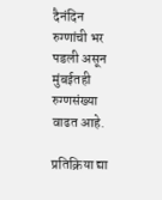दैनंदिन रुग्णांची भर पडली असून मुंबईतही रुग्णसंख्या वाढत आहे.

प्रतिक्रिया द्या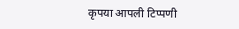कृपया आपली टिप्पणी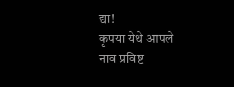द्या!
कृपया येथे आपले नाव प्रविष्ट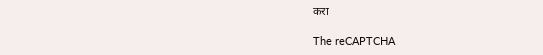करा

The reCAPTCHA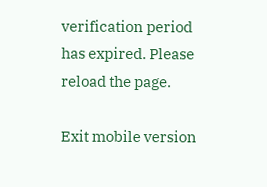verification period has expired. Please reload the page.

Exit mobile version